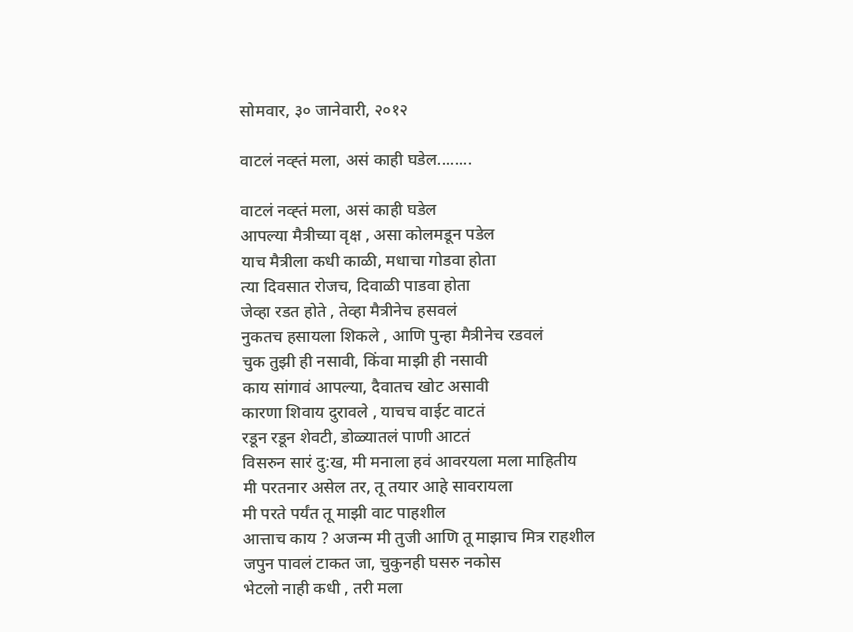सोमवार, ३० जानेवारी, २०१२

वाटलं नव्ह्तं मला, असं काही घडेल........

वाटलं नव्ह्तं मला, असं काही घडेल
आपल्या मैत्रीच्या वृक्ष , असा कोलमडून पडेल
याच मैत्रीला कधी काळी, मधाचा गोडवा होता
त्या दिवसात रोजच, दिवाळी पाडवा होता
जेव्हा रडत होते , तेव्हा मैत्रीनेच हसवलं
नुकतच हसायला शिकले , आणि पुन्हा मैत्रीनेच रडवलं
चुक तुझी ही नसावी, किंवा माझी ही नसावी
काय सांगावं आपल्या, दैवातच खोट असावी
कारणा शिवाय दुरावले , याचच वाईट वाटतं
रडून रडून शेवटी, डोळ्यातलं पाणी आटतं
विसरुन सारं दु:ख, मी मनाला हवं आवरयला मला माहितीय
मी परतनार असेल तर, तू तयार आहे सावरायला
मी परते पर्यंत तू माझी वाट पाहशील
आत्ताच काय ? अजन्म मी तुजी आणि तू माझाच मित्र राहशील
जपुन पावलं टाकत जा, चुकुनही घसरु नकोस
भेटलो नाही कधी , तरी मला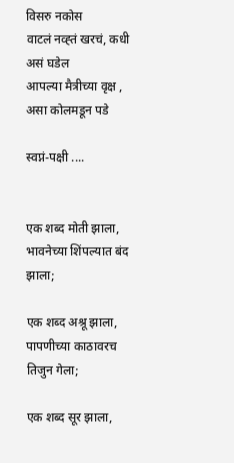विसरु नकोस
वाटलं नव्ह्तं खरचं, कधी असं घडेल
आपल्या मैत्रीच्या वृक्ष , असा कोलमडून पडे

स्वप्नं-पक्षी ....


एक शब्द मोती झाला,
भावनेच्या शिंपल्यात बंद झाला;

एक शब्द अश्रू झाला,
पापणीच्या काठावरच तिजुन गेला;

एक शब्द सूर झाला,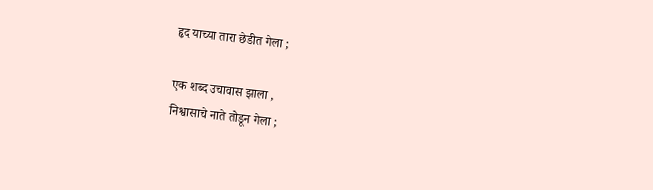हृद याच्या तारा छेडीत गेला ;

एक शब्द उचावास झाला ,
निश्वासाचे नाते तोडून गेला ;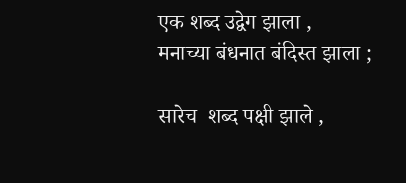एक शब्द उद्वेग झाला ,
मनाच्या बंधनात बंदिस्त झाला ;

सारेच  शब्द पक्षी झाले ,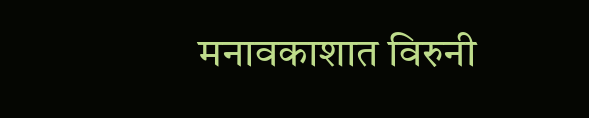मनावकाशात विरुनी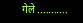गेले ...........